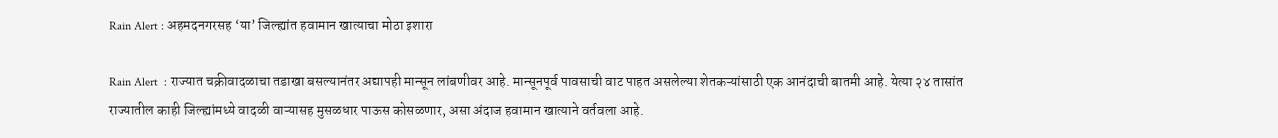Rain Alert : अहमदनगरसह ‘या’ जिल्ह्यांत हवामान खात्याचा मोठा इशारा

Rain Alert  : राज्यात चक्रीवादळाचा तडाखा बसल्यानंतर अद्यापही मान्सून लांबणीवर आहे. मान्सूनपूर्व पावसाची वाट पाहत असलेल्या शेतकऱ्यांसाठी एक आनंदाची बातमी आहे. येत्या २४ तासांत राज्यातील काही जिल्ह्यांमध्ये वादळी वाऱ्यासह मुसळधार पाऊस कोसळणार, असा अंदाज हवामान खात्याने वर्तवला आहे.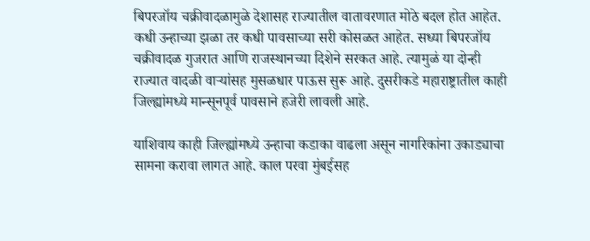बिपरजॉय चक्रीवादळामुळे देशासह राज्यातील वातावरणात मोठे बदल होत आहेत. कधी उन्हाच्या झळा तर कधी पावसाच्या सरी कोसळत आहेत. सध्या बिपरजॉय चक्रीवादळ गुजरात आणि राजस्थानच्या दिशेने सरकत आहे. त्यामुळं या दोन्ही राज्यात वादळी वाऱ्यांसह मुसळधार पाऊस सुरू आहे. दुसरीकडे महाराष्ट्रातील काही जिल्ह्यांमध्ये मान्सूनपूर्व पावसाने हजेरी लावली आहे.

याशिवाय काही जिल्ह्यांमध्ये उन्हाचा कडाका वाढला असून नागरिकांना उकाड्याचा सामना करावा लागत आहे. काल परवा मुंबईसह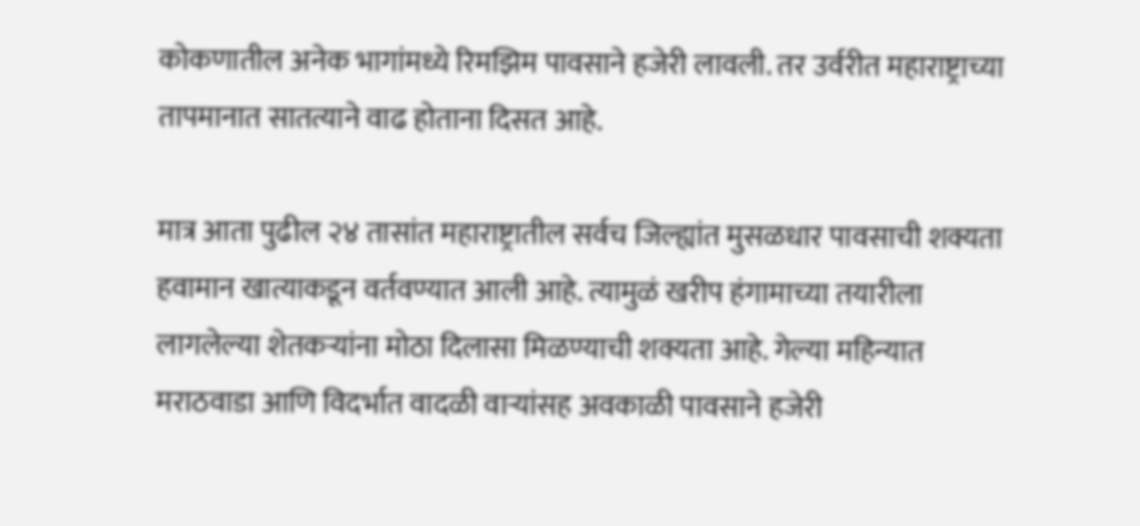कोकणातील अनेक भागांमध्ये रिमझिम पावसाने हजेरी लावली. तर उर्वरीत महाराष्ट्राच्या तापमानात सातत्याने वाढ होताना दिसत आहे.

मात्र आता पुढील २४ तासांत महाराष्ट्रातील सर्वच जिल्ह्यांत मुसळधार पावसाची शक्यता हवामान खात्याकडून वर्तवण्यात आली आहे. त्यामुळं खरीप हंगामाच्या तयारीला लागलेल्या शेतकऱ्यांना मोठा दिलासा मिळण्याची शक्यता आहे. गेल्या महिन्यात मराठवाडा आणि विदर्भात वादळी वाऱ्यांसह अवकाळी पावसाने हजेरी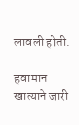लावली होती.

हवामान खात्याने जारी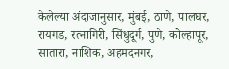केलेल्या अंदाजानुसार, मुंबई, ठाणे, पालघर, रायगड, रत्नागिरी, सिंधुदूर्ग, पुणे, कोल्हापूर, सातारा, नाशिक, अहमदनगर,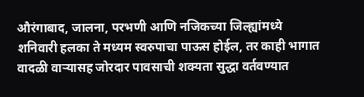औरंगाबाद, जालना, परभणी आणि नजिकच्या जिल्ह्यांमध्ये शनिवारी हलका ते मध्यम स्वरुपाचा पाऊस होईल, तर काही भागात वादळी वाऱ्यासह जोरदार पावसाची शक्यता सुद्धा वर्तवण्यात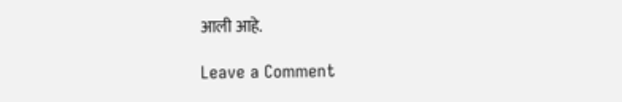आली आहे.

Leave a Comment